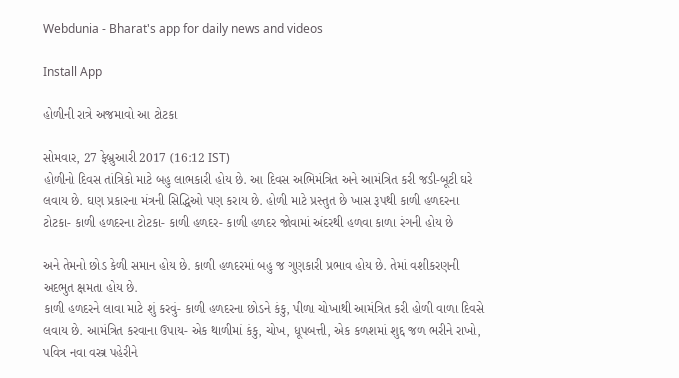Webdunia - Bharat's app for daily news and videos

Install App

હોળીની રાત્રે અજમાવો આ ટોટકા

સોમવાર, 27 ફેબ્રુઆરી 2017 (16:12 IST)
હોળીનો દિવસ તાંત્રિકો માટે બહુ લાભકારી હોય છે. આ દિવસ અભિમંત્રિત અને આમંત્રિત કરી જડી-બૂટી ઘરે લવાય છે. ઘણ પ્રકારના મંત્રની સિદ્ધિઓ પણ કરાય છે. હોળી માટે પ્રસ્તુત છે ખાસ રૂપથી કાળી હળદરના ટોટકા- કાળી હળદરના ટોટકા- કાળી હળદર- કાળી હળદર જોવામાં અંદરથી હળવા કાળા રંગની હોય છે

અને તેમનો છોડ કેળી સમાન હોય છે. કાળી હળદરમાં બહુ જ ગુણકારી પ્રભાવ હોય છે. તેમાં વશીકરણની અદભુત ક્ષમતા હોય છે.
કાળી હળદરને લાવા માટે શું કરવું- કાળી હળદરના છોડને કંકુ, પીળા ચોખાથી આમંત્રિત કરી હોળી વાળા દિવસે લવાય છે. આમંત્રિત કરવાના ઉપાય- એક થાળીમાં કંકુ, ચોખ, ધૂપબત્તી, એક કળશમાં શુદ્દ જળ ભરીને રાખો, પવિત્ર નવા વસ્ત્ર પહેરીને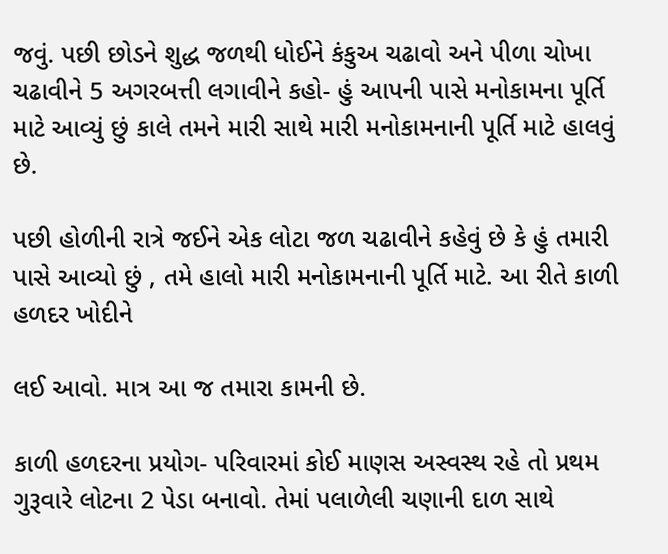જવું. પછી છોડને શુદ્ધ જળથી ધોઈને કંકુઅ ચઢાવો અને પીળા ચોખા ચઢાવીને 5 અગરબત્તી લગાવીને કહો- હું આપની પાસે મનોકામના પૂર્તિ માટે આવ્યું છું કાલે તમને મારી સાથે મારી મનોકામનાની પૂર્તિ માટે હાલવું છે.

પછી હોળીની રાત્રે જઈને એક લોટા જળ ચઢાવીને કહેવું છે કે હું તમારી પાસે આવ્યો છું , તમે હાલો મારી મનોકામનાની પૂર્તિ માટે. આ રીતે કાળી હળદર ખોદીને

લઈ આવો. માત્ર આ જ તમારા કામની છે.

કાળી હળદરના પ્રયોગ- પરિવારમાં કોઈ માણસ અસ્વસ્થ રહે તો પ્રથમ ગુરૂવારે લોટના 2 પેડા બનાવો. તેમાં પલાળેલી ચણાની દાળ સાથે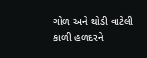ગોળ અને થોડી વાટેલી કાળી હળદરને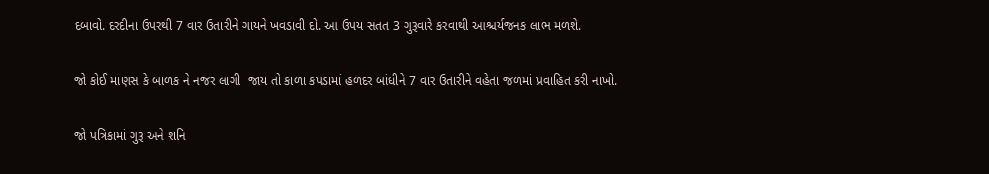દબાવો. દરદીના ઉપરથી 7 વાર ઉતારીને ગાયને ખવડાવી દો. આ ઉપય સતત 3 ગુરૂવારે કરવાથી આશ્ચર્યજનક લાભ મળશે.

જો કોઈ માણસ કે બાળક ને નજર લાગી  જાય તો કાળા કપડામાં હળદર બાંધીને 7 વાર ઉતારીને વહેતા જળમાં પ્રવાહિત કરી નાખો.

જો પત્રિકામાં ગુરૂ અને શનિ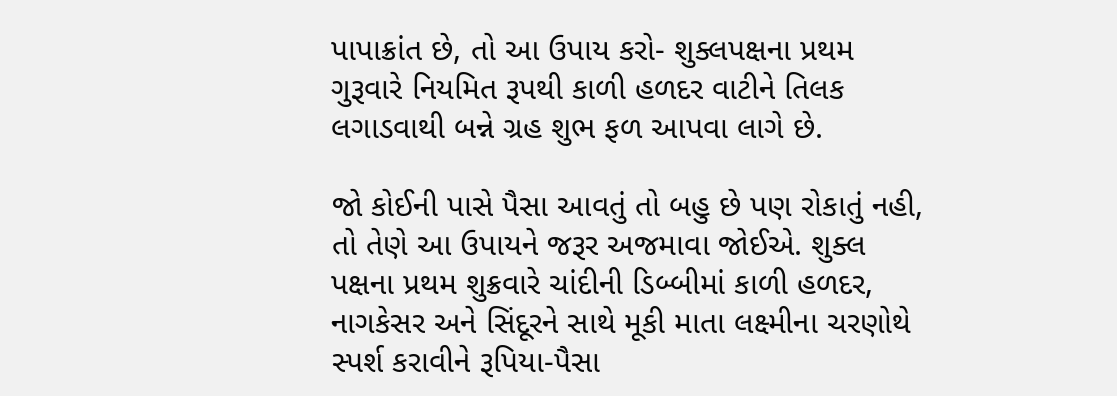પાપાક્રાંત છે, તો આ ઉપાય કરો- શુક્લપક્ષના પ્રથમ ગુરૂવારે નિયમિત રૂપથી કાળી હળદર વાટીને તિલક લગાડવાથી બન્ને ગ્રહ શુભ ફળ આપવા લાગે છે.

જો કોઈની પાસે પૈસા આવતું તો બહુ છે પણ રોકાતું નહી, તો તેણે આ ઉપાયને જરૂર અજમાવા જોઈએ. શુક્લ પક્ષના પ્રથમ શુક્રવારે ચાંદીની ડિબ્બીમાં કાળી હળદર, નાગકેસર અને સિંદૂરને સાથે મૂકી માતા લક્ષ્મીના ચરણોથે સ્પર્શ કરાવીને રૂપિયા-પૈસા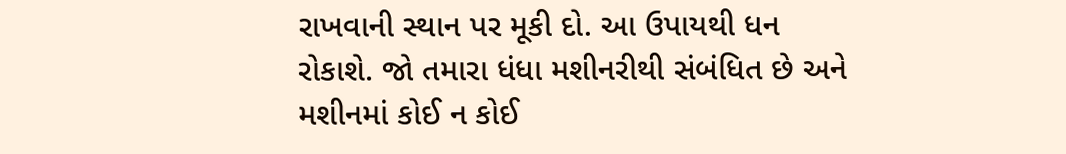રાખવાની સ્થાન પર મૂકી દો. આ ઉપાયથી ધન રોકાશે. જો તમારા ધંધા મશીનરીથી સંબંધિત છે અને મશીનમાં કોઈ ન કોઈ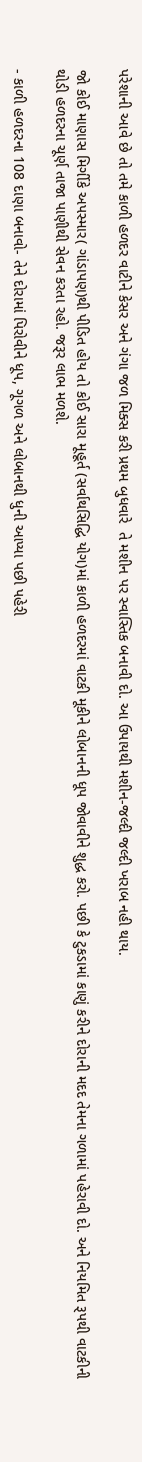પરેશાની આવે છે તો તમે કાળી હળદર વાટીને કેસર અને ગંગા જળ મિક્સ કરી પ્રથમ બુધવારે  તે મશીન પર સ્વાસ્તિક બનાવી દો. આ ઉપાયથી મશીન-જલ્દી જલ્દી ખરાબ નહી થાય.

જો કોઈ માણાસ મિર્ગીકે અપસ્માર( ગાંડાપણ)થી પીડિત હોય તો કોઈ સારા મૂહૂર્ત (સર્વાથસિદ્ધિ યોગ)માં કાળી હળદરમાં વાટકી મૂકીને લોબાનની ધૂપ જોવાવીને શુદ્ધ કરો. પછી કે ટુકડામાં કાણું કરીને દોરાની મદદ તેમના ગળામાં પહેરાવી દો. અને નિયમિત રૂપથી વાટકીની થોડી હળદરના ચૂર્ણ તાજા પાણીથી સેવન કરતા રહો. જરૂર લાભ મળશે.

- કાળી હળદરના 108 દાણા બનાવો- તેને દોરામાં પિરોવીને ધૂપ, ગૂગળ અને લોબાનથી ધુની આપ્યા પછી પહેરી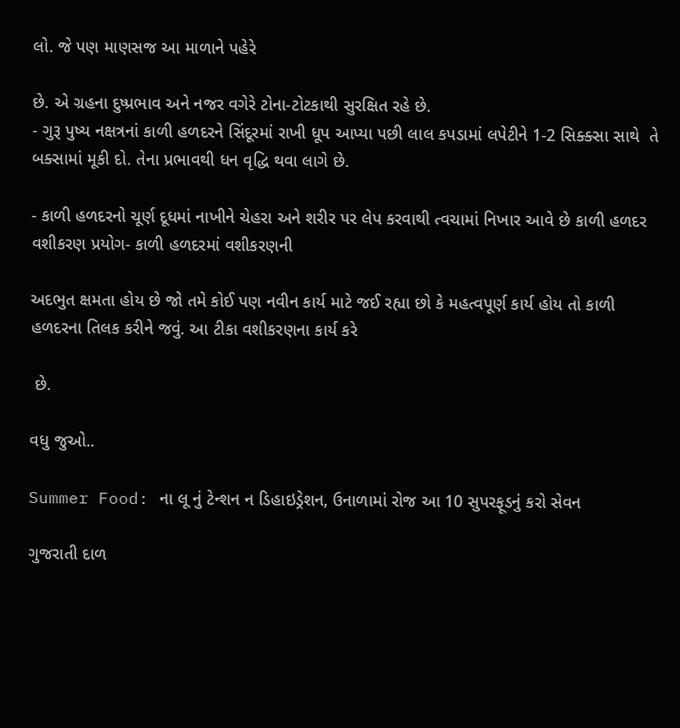લો. જે પણ માણસજ આ માળાને પહેરે

છે. એ ગ્રહના દુષ્પ્રભાવ અને નજર વગેરે ટોના-ટોટકાથી સુરક્ષિત રહે છે.
- ગુરૂ પુષ્ય નક્ષત્રનાં કાળી હળદરને સિંદૂરમાં રાખી ધૂપ આપ્યા પછી લાલ કપડામાં લપેટીને 1-2 સિક્ક્સા સાથે  તે બક્સામાં મૂકી દો. તેના પ્રભાવથી ધન વૃદ્ધિ થવા લાગે છે.

- કાળી હળદરનો ચૂર્ણ દૂધમાં નાખીને ચેહરા અને શરીર પર લેપ કરવાથી ત્વચામાં નિખાર આવે છે કાળી હળદર વશીકરણ પ્રયોગ- કાળી હળદરમાં વશીકરણની

અદભુત ક્ષમતા હોય છે જો તમે કોઈ પણ નવીન કાર્ય માટે જઈ રહ્યા છો કે મહત્વપૂર્ણ કાર્ય હોય તો કાળી હળદરના તિલક કરીને જવું. આ ટીકા વશીકરણના કાર્ય કરે

 છે.

વધુ જુઓ..

Summer Food: ના લૂ નું ટેન્શન ન ડિહાઇડ્રેશન, ઉનાળામાં રોજ આ 10 સુપરફૂડનું કરો સેવન

ગુજરાતી દાળ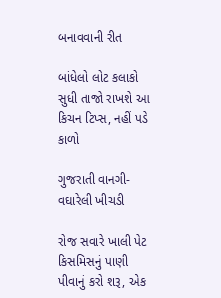બનાવવાની રીત

બાંધેલો લોટ કલાકો સુધી તાજો રાખશે આ કિચન ટિપ્સ, નહીં પડે કાળો

ગુજરાતી વાનગી- વઘારેલી ખીચડી

રોજ સવારે ખાલી પેટ કિસમિસનું પાણી પીવાનું કરો શરૂ, એક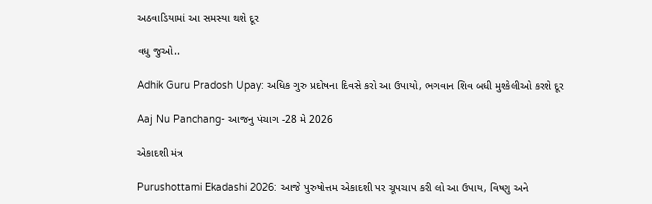અઠવાડિયામાં આ સમસ્યા થશે દૂર

વધુ જુઓ..

Adhik Guru Pradosh Upay: અધિક ગુરુ પ્રદોષના દિવસે કરો આ ઉપાયો, ભગવાન શિવ બધી મુશ્કેલીઓ કરશે દૂર

Aaj Nu Panchang- આજનુ પંચાગ -28 મે 2026

એકાદશી મંત્ર

Purushottami Ekadashi 2026: આજે પુરુષોત્તમ એકાદશી પર ચૂપચાપ કરી લો આ ઉપાય, વિષ્ણુ અને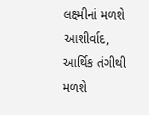લક્ષ્મીનાં મળશે આશીર્વાદ, આર્થિક તંગીથી મળશે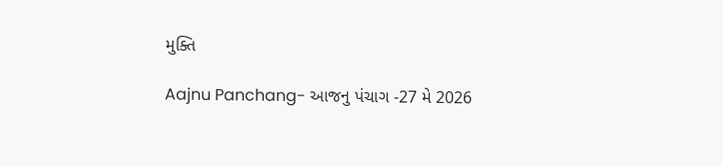મુક્તિ

Aajnu Panchang- આજનુ પંચાગ -27 મે 2026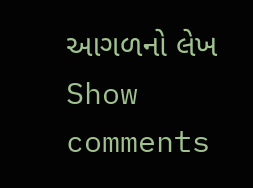આગળનો લેખ
Show comments